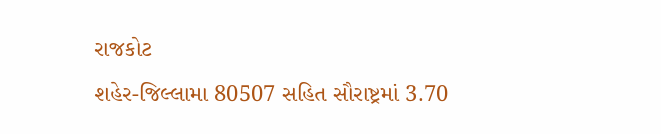રાજકોટ
શહેર-જિલ્લામા 80507 સહિત સૌરાષ્ટ્રમાં 3.70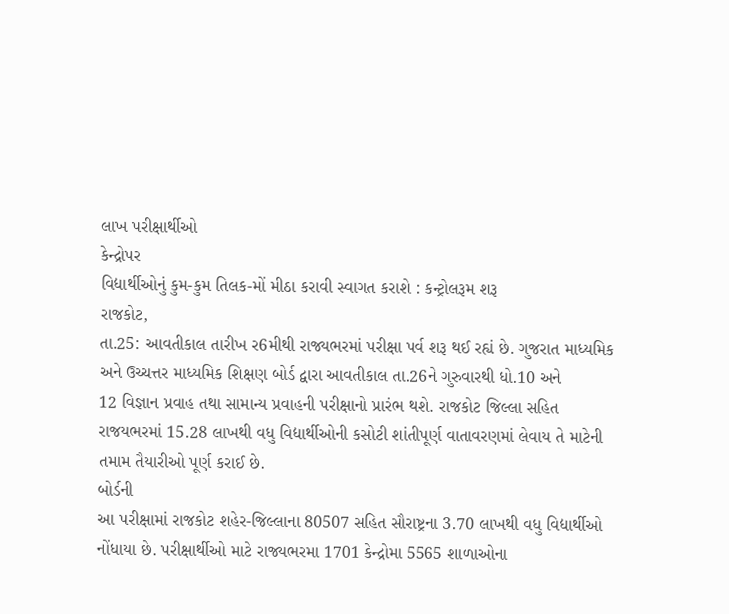લાખ પરીક્ષાર્થીઓ
કેન્દ્રોપર
વિદ્યાર્થીઓનું કુમ-કુમ તિલક-મોં મીઠા કરાવી સ્વાગત કરાશે : કન્ટ્રોલરૂમ શરૂ
રાજકોટ,
તા.25: આવતીકાલ તારીખ ર6મીથી રાજ્યભરમાં પરીક્ષા પર્વ શરૂ થઈ રહ્યં છે. ગુજરાત માધ્યમિક
અને ઉચ્ચત્તર માધ્યમિક શિક્ષણ બોર્ડ દ્વારા આવતીકાલ તા.26ને ગુરુવારથી ધો.10 અને
12 વિજ્ઞાન પ્રવાહ તથા સામાન્ય પ્રવાહની પરીક્ષાનો પ્રારંભ થશે. રાજકોટ જિલ્લા સહિત
રાજયભરમાં 15.28 લાખથી વધુ વિદ્યાર્થીઓની કસોટી શાંતીપૂર્ણ વાતાવરણમાં લેવાય તે માટેની
તમામ તૈયારીઓ પૂર્ણ કરાઈ છે.
બોર્ડની
આ પરીક્ષામાં રાજકોટ શહેર-જિલ્લાના 80507 સહિત સૌરાષ્ટ્રના 3.70 લાખથી વધુ વિદ્યાર્થીઓ
નોંધાયા છે. પરીક્ષાર્થીઓ માટે રાજ્યભરમા 1701 કેન્દ્રોમા 5565 શાળાઓના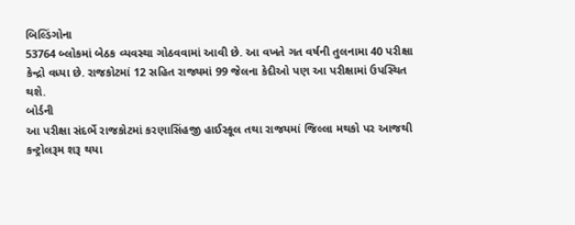બિલ્ડિંગોના
53764 બ્લોકમાં બેઠક વ્યવસ્થા ગોઠવવામાં આવી છે. આ વખતે ગત વર્ષની તુલનામા 40 પરીક્ષા
કેન્દ્રો વધ્યા છે. રાજકોટમાં 12 સહિત રાજ્યમાં 99 જેલના કેદીઓ પણ આ પરીક્ષામાં ઉપસ્થિત
થશે.
બોર્ડની
આ પરીક્ષા સંદર્ભે રાજકોટમાં કરણાસિંહજી હાઈસ્કૂલ તથા રાજયમાં જિલ્લા મથકો પર આજથી
કન્ટ્રોલરૂમ શરૂ થયા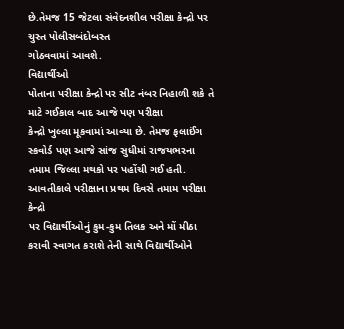છે.તેમજ 15 જેટલા સંવેદનશીલ પરીક્ષા કેન્દ્રો પર ચુસ્ત પોલીસબંદોબસ્ત
ગોઠવવામાં આવશે.
વિદ્યાર્થીઓ
પોતાના પરીક્ષા કેન્દ્રો પર સીટ નંબર નિહાળી શકે તે માટે ગઈકાલ બાદ આજે પણ પરીક્ષા
કેન્દ્રો ખુલ્લા મૂકવામાં આવ્યા છે. તેમજ ફલાઈંગ સ્કવોર્ડ પણ આજે સાંજ સુધીમાં રાજયભરના
તમામ જિલ્લા મથકો પર પહોંચી ગઈ હતી. આવતીકાલે પરીક્ષાના પ્રથમ દિવસે તમામ પરીક્ષા કેન્દ્રો
પર વિદ્યાર્થીઓનું કુમ-કુમ તિલક અને મોં મીઠા કરાવી સ્વાગત કરાશે તેની સાથે વિદ્યાર્થીઓને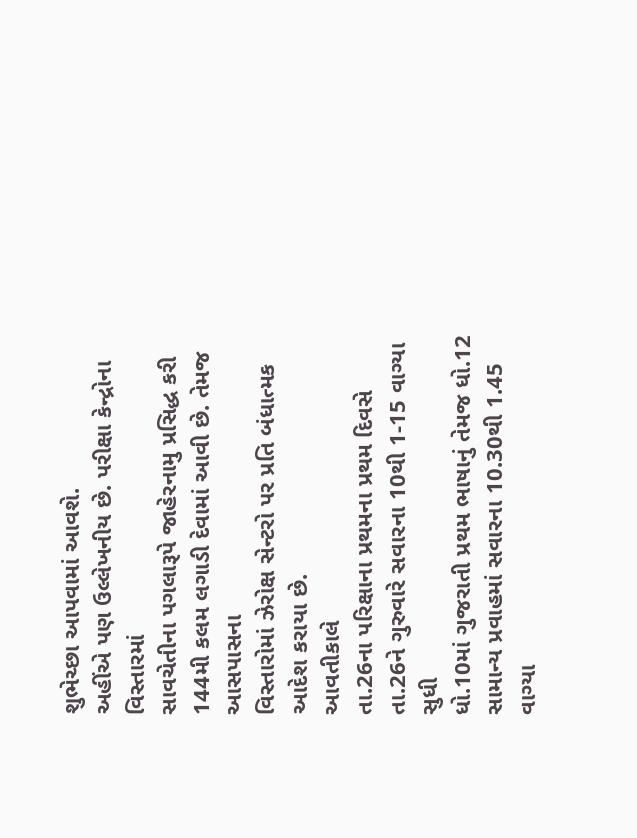શુભેચ્છા આપવામાં આવશે.
અહીંએ પણ ઉલ્લેખનીય છે. પરીક્ષા કેન્દ્રોના વિસ્તારમાં
સાવચેતીના પગલારૂપે જાહેરનામુ પ્રસિદ્ધ કરી 144મી કલમ લગાડી દેવામાં આવી છે. તેમજ આસપાસના
વિસ્તારોમાં ઝેરોક્ષ સેન્ટરો પર પ્રતિ બંધાત્મક આદેશ કરાયા છે.
આવતીકાલે
તા.26ના પરિક્ષાના પ્રથમના પ્રથમ દિવસે તા.26ને ગુરુવારે સવારના 10થી 1-15 વાગ્યા સુધી
ધો.10માં ગુજરાતી પ્રથમ ભાષાનું તેમજ ધો.12 સામાન્ય પ્રવાહમાં સવારના 10.30થી 1.45
વાગ્યા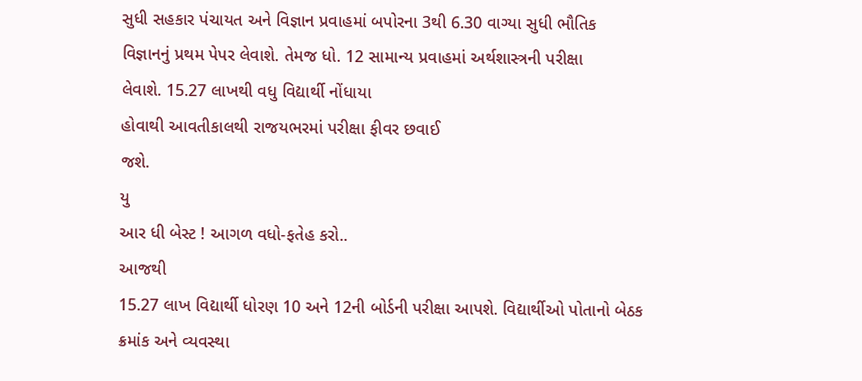સુધી સહકાર પંચાયત અને વિજ્ઞાન પ્રવાહમાં બપોરના 3થી 6.30 વાગ્યા સુધી ભૌતિક
વિજ્ઞાનનું પ્રથમ પેપર લેવાશે. તેમજ ધો. 12 સામાન્ય પ્રવાહમાં અર્થશાસ્ત્રની પરીક્ષા
લેવાશે. 15.27 લાખથી વધુ વિદ્યાર્થી નોંધાયા
હોવાથી આવતીકાલથી રાજયભરમાં પરીક્ષા ફીવર છવાઈ
જશે.
યુ
આર ધી બેસ્ટ ! આગળ વધો-ફતેહ કરો..
આજથી
15.27 લાખ વિદ્યાર્થી ધોરણ 10 અને 12ની બોર્ડની પરીક્ષા આપશે. વિદ્યાર્થીઓ પોતાનો બેઠક
ક્રમાંક અને વ્યવસ્થા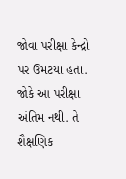જોવા પરીક્ષા કેન્દ્રો પર ઉમટયા હતા. જોકે આ પરીક્ષા અંતિમ નથી. તે શૈક્ષણિક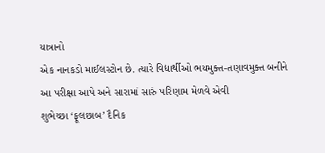યાત્રાનો
એક નાનકડો માઈલસ્ટોન છે. ત્યારે વિદ્યાર્થીઓ ભયમુક્ત-તણાવમુક્ત બનીને આ પરીક્ષા આપે અને સારામાં સારું પરિણામ મેળવે એવી
શુભેચ્છા ‘ફૂલછાબ’ દૈનિક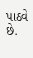પાઠવે છે.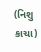(નિશુ કાચા)